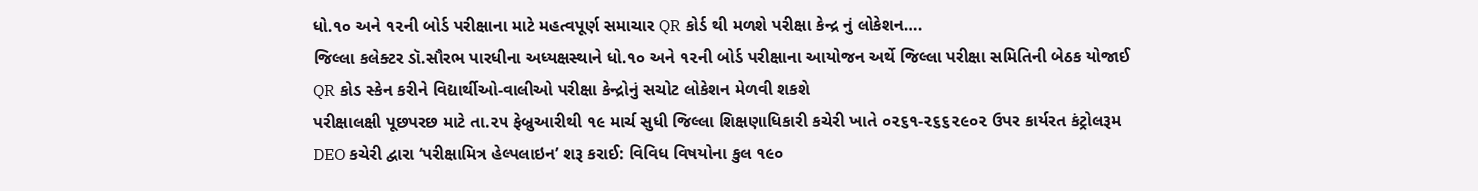ધો.૧૦ અને ૧૨ની બોર્ડ પરીક્ષાના માટે મહત્વપૂર્ણ સમાચાર QR કોર્ડ થી મળશે પરીક્ષા કેન્દ્ર નું લોકેશન….
જિલ્લા કલેક્ટર ડૉ.સૌરભ પારધીના અધ્યક્ષસ્થાને ધો.૧૦ અને ૧૨ની બોર્ડ પરીક્ષાના આયોજન અર્થે જિલ્લા પરીક્ષા સમિતિની બેઠક યોજાઈ
QR કોડ સ્કેન કરીને વિદ્યાર્થીઓ-વાલીઓ પરીક્ષા કેન્દ્રોનું સચોટ લોકેશન મેળવી શકશે
પરીક્ષાલક્ષી પૂછપરછ માટે તા.૨૫ ફેબ્રુઆરીથી ૧૯ માર્ચ સુધી જિલ્લા શિક્ષણાધિકારી કચેરી ખાતે ૦૨૬૧-૨૬૬૨૯૦૨ ઉપર કાર્યરત કંટ્રોલરૂમ
DEO કચેરી દ્વારા ‘પરીક્ષામિત્ર હેલ્પલાઇન’ શરૂ કરાઈ: વિવિધ વિષયોના કુલ ૧૯૦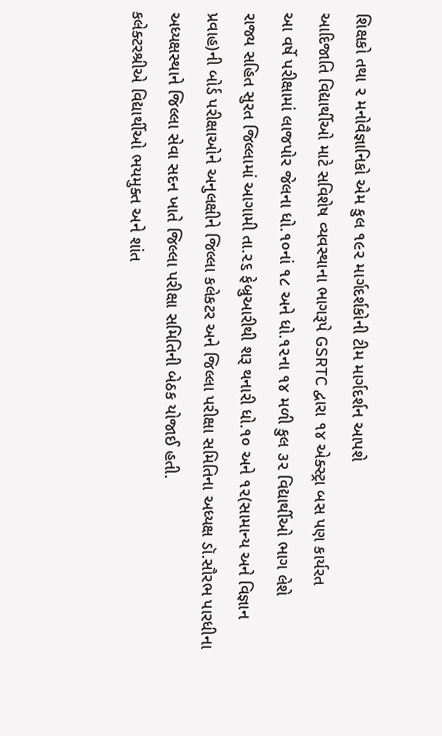શિક્ષકો તથા ૨ મનોવૈજ્ઞાનિકો એમ કુલ ૧૯૨ માર્ગદર્શકોની ટીમ માર્ગદર્શન આપશે
આદિજાતિ વિદ્યાર્થીઓ માટે સવિશેષ વ્યવસ્થાના ભાગરૂપે GSRTC દ્વારા ૧૪ એક્સ્ટ્રા બસ પણ કાર્યરત
આ વર્ષે પરીક્ષામાં લાજપોર જેલના ધો.૧૦નાં ૧૮ અને ધો.૧૨ના ૧૪ મળી કુલ ૩૨ વિદ્યાર્થીઓ ભાગ લેશે
રાજ્ય સહિત સુરત જિલ્લામાં આગામી તા.૨૬ ફેબ્રુઆરીથી શરૂ થનારી ધો.૧૦ અને ૧૨(સામાન્ય અને વિજ્ઞાન પ્રવાહ)ની બોર્ડ પરીક્ષાઓને અનુલક્ષીને જિલ્લા કલેકટર અને જિલ્લા પરીક્ષા સમિતિના અધ્યક્ષ ડૉ.સૌરભ પારધીના અધ્યક્ષસ્થાને જિલ્લા સેવા સદન ખાતે જિલ્લા પરીક્ષા સમિતિની બેઠક યોજાઈ હતી.
કલેક્ટરશ્રીએ વિદ્યાર્થીઓ ભયમુક્ત અને શાંત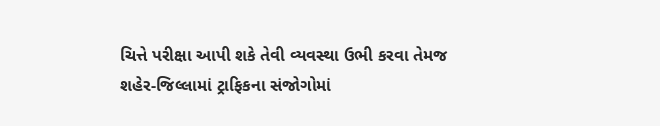ચિત્તે પરીક્ષા આપી શકે તેવી વ્યવસ્થા ઉભી કરવા તેમજ શહેર-જિલ્લામાં ટ્રાફિકના સંજોગોમાં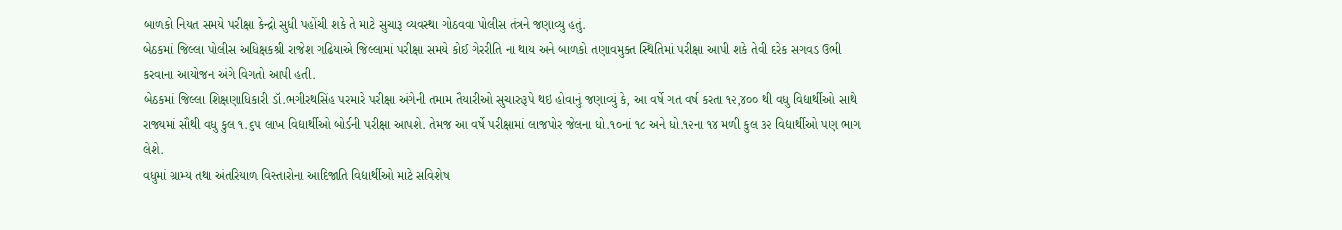બાળકો નિયત સમયે પરીક્ષા કેન્દ્રો સુધી પહોંચી શકે તે માટે સુચારૂ વ્યવસ્થા ગોઠવવા પોલીસ તંત્રને જણાવ્યુ હતું.
બેઠકમાં જિલ્લા પોલીસ અધિક્ષકશ્રી રાજેશ ગઢિયાએ જિલ્લામાં પરીક્ષા સમયે કોઈ ગેરરીતિ ના થાય અને બાળકો તણાવમુક્ત સ્થિતિમાં પરીક્ષા આપી શકે તેવી દરેક સગવડ ઉભી કરવાના આયોજન અંગે વિગતો આપી હતી.
બેઠકમાં જિલ્લા શિક્ષણાધિકારી ડૉ.ભગીરથસિંહ પરમારે પરીક્ષા અંગેની તમામ તૈયારીઓ સુચારુરૂપે થઇ હોવાનું જણાવ્યું કે, આ વર્ષે ગત વર્ષ કરતા ૧૨,૪૦૦ થી વધુ વિદ્યાર્થીઓ સાથે રાજ્યમાં સૌથી વધુ કુલ ૧.૬૫ લાખ વિદ્યાર્થીઓ બોર્ડની પરીક્ષા આપશે. તેમજ આ વર્ષે પરીક્ષામાં લાજપોર જેલના ધો.૧૦નાં ૧૮ અને ધો.૧૨ના ૧૪ મળી કુલ ૩૨ વિદ્યાર્થીઓ પણ ભાગ લેશે.
વધુમાં ગ્રામ્ય તથા અંતરિયાળ વિસ્તારોના આદિજાતિ વિદ્યાર્થીઓ માટે સવિશેષ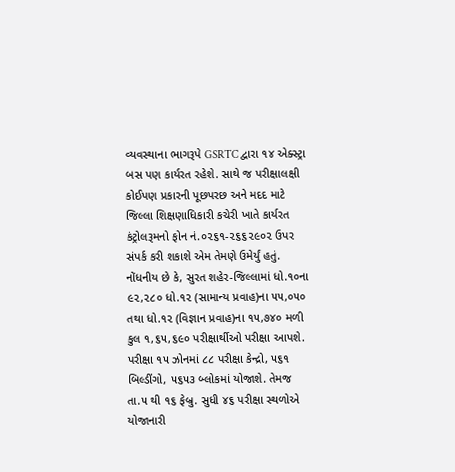વ્યવસ્થાના ભાગરૂપે GSRTC દ્વારા ૧૪ એક્સ્ટ્રા બસ પણ કાર્યરત રહેશે. સાથે જ પરીક્ષાલક્ષી કોઈપણ પ્રકારની પૂછપરછ અને મદદ માટે જિલ્લા શિક્ષણાધિકારી કચેરી ખાતે કાર્યરત કંટ્રોલરૂમનો ફોન નં.૦૨૬૧-૨૬૬૨૯૦૨ ઉપર સંપર્ક કરી શકાશે એમ તેમણે ઉમેર્યું હતું.
નોંધનીય છે કે, સુરત શહેર-જિલ્લામાં ધો.૧૦ના ૯૨,૨૮૦ ધો.૧૨ (સામાન્ય પ્રવાહ)ના ૫૫,૦૫૦ તથા ધો.૧૨ (વિજ્ઞાન પ્રવાહ)ના ૧૫,૭૪૦ મળી કુલ ૧,૬૫,૬૯૦ પરીક્ષાર્થીઓ પરીક્ષા આપશે. પરીક્ષા ૧૫ ઝોનમાં ૮૮ પરીક્ષા કેન્દ્રો, ૫૬૧ બિલ્ડીંગો, ૫૬૫૩ બ્લોકમાં યોજાશે. તેમજ તા.૫ થી ૧૬ ફેબ્રુ. સુધી ૪૬ પરીક્ષા સ્થળોએ યોજાનારી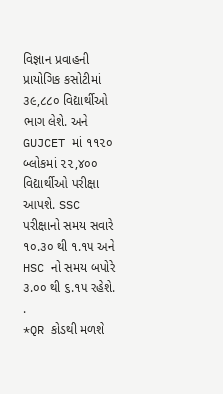વિજ્ઞાન પ્રવાહની પ્રાયોગિક કસોટીમાં ૩૯,૮૮૦ વિદ્યાર્થીઓ ભાગ લેશે. અને GUJCET માં ૧૧૨૦ બ્લોકમાં ૨૨,૪૦૦ વિદ્યાર્થીઓ પરીક્ષા આપશે. SSC પરીક્ષાનો સમય સવારે ૧૦.૩૦ થી ૧.૧૫ અને HSC નો સમય બપોરે ૩.૦૦ થી ૬.૧૫ રહેશે.
.
*QR કોડથી મળશે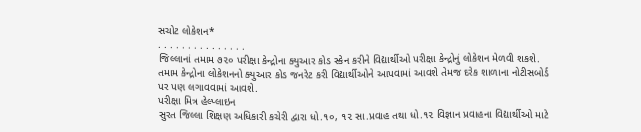સચોટ લોકેશન*
. . . . . . . . . . . . . . .
જિલ્લાનાં તમામ ૭૨૦ પરીક્ષા કેન્દ્રોના ક્યુઆર કોડ સ્કેન કરીને વિદ્યાર્થીઓ પરીક્ષા કેન્દ્રોનું લોકેશન મેળવી શકશે. તમામ કેન્દ્રોના લોકેશનનો ક્યુઆર કોડ જનરેટ કરી વિદ્યાર્થીઓને આપવામાં આવશે તેમજ દરેક શાળાના નોટીસબોર્ડ પર પણ લગાવવામાં આવશે.
પરીક્ષા મિત્ર હેલ્પ્લાઇન
સુરત જિલ્લા શિક્ષણ અધિકારી કચેરી દ્વારા ધો.૧૦, ૧૨ સા.પ્રવાહ તથા ધો.૧૨ વિજ્ઞાન પ્રવાહના વિદ્યાર્થીઓ માટે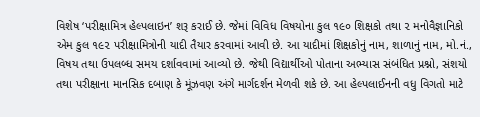વિશેષ ‘પરીક્ષામિત્ર હેલ્પલાઇન’ શરૂ કરાઈ છે. જેમાં વિવિધ વિષયોના કુલ ૧૯૦ શિક્ષકો તથા ૨ મનોવૈજ્ઞાનિકો એમ કુલ ૧૯૨ પરીક્ષામિત્રોની યાદી તૈયાર કરવામાં આવી છે. આ યાદીમાં શિક્ષકોનું નામ, શાળાનું નામ, મો.નં., વિષય તથા ઉપલબ્ધ સમય દર્શાવવામાં આવ્યો છે. જેથી વિદ્યાર્થીઓ પોતાના અભ્યાસ સંબંધિત પ્રશ્નો, સંશયો તથા પરીક્ષાના માનસિક દબાણ કે મૂંઝવણ અંગે માર્ગદર્શન મેળવી શકે છે. આ હેલ્પલાઈનની વધુ વિગતો માટે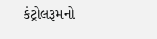કંટ્રોલરૂમનો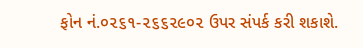ફોન નં.૦૨૬૧-૨૬૬૨૯૦૨ ઉપર સંપર્ક કરી શકાશે.